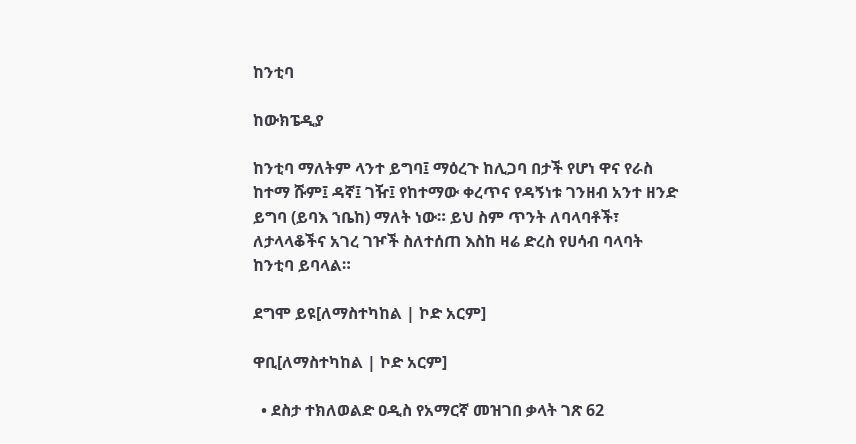ከንቲባ

ከውክፔዲያ

ከንቲባ ማለትም ላንተ ይግባ፤ ማዕረጉ ከሊጋባ በታች የሆነ ዋና የራስ ከተማ ሹም፤ ዳኛ፤ ገዥ፤ የከተማው ቀረጥና የዳኝነቱ ገንዘብ አንተ ዘንድ ይግባ (ይባእ ኀቤከ) ማለት ነው። ይህ ስም ጥንት ለባላባቶች፣ ለታላላቆችና አገረ ገዦች ስለተሰጠ እስከ ዛሬ ድረስ የሀሳብ ባላባት ከንቲባ ይባላል።

ደግሞ ይዩ[ለማስተካከል | ኮድ አርም]

ዋቢ[ለማስተካከል | ኮድ አርም]

  • ደስታ ተክለወልድ ዐዲስ የአማርኛ መዝገበ ቃላት ገጽ 62